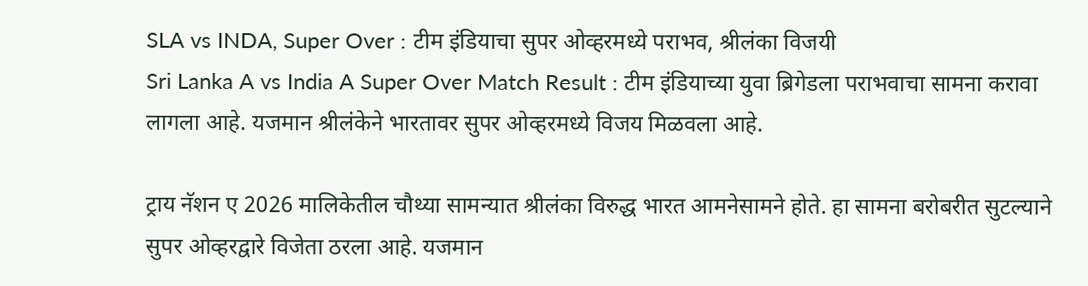SLA vs INDA, Super Over : टीम इंडियाचा सुपर ओव्हरमध्ये पराभव, श्रीलंका विजयी
Sri Lanka A vs India A Super Over Match Result : टीम इंडियाच्या युवा ब्रिगेडला पराभवाचा सामना करावा लागला आहे. यजमान श्रीलंकेने भारतावर सुपर ओव्हरमध्ये विजय मिळवला आहे.

ट्राय नॅशन ए 2026 मालिकेतील चौथ्या सामन्यात श्रीलंका विरुद्ध भारत आमनेसामने होते. हा सामना बरोबरीत सुटल्याने सुपर ओव्हरद्वारे विजेता ठरला आहे. यजमान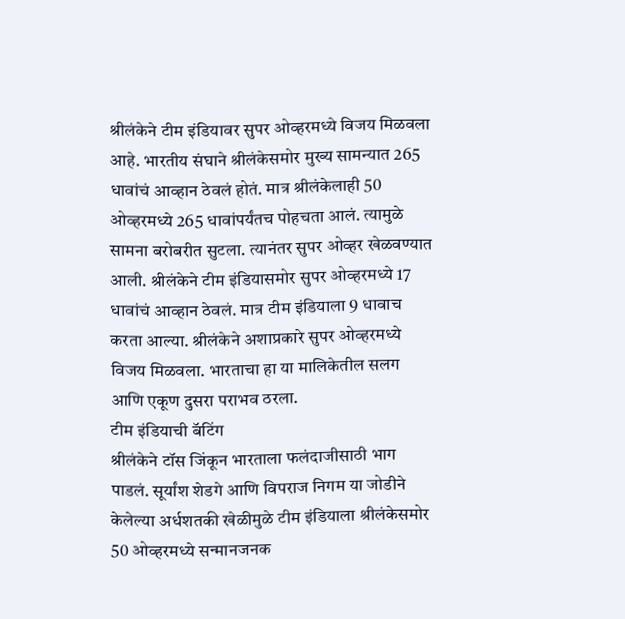श्रीलंकेने टीम इंडियावर सुपर ओव्हरमध्ये विजय मिळवला आहे. भारतीय संघाने श्रीलंकेसमोर मुख्य सामन्यात 265 धावांचं आव्हान ठेवलं होतं. मात्र श्रीलंकेलाही 50 ओव्हरमध्ये 265 धावांपर्यंतच पोहचता आलं. त्यामुळे सामना बरोबरीत सुटला. त्यानंतर सुपर ओव्हर खेळवण्यात आली. श्रीलंकेने टीम इंडियासमोर सुपर ओव्हरमध्ये 17 धावांचं आव्हान ठेवलं. मात्र टीम इंडियाला 9 धावाच करता आल्या. श्रीलंकेने अशाप्रकारे सुपर ओव्हरमध्ये विजय मिळवला. भारताचा हा या मालिकेतील सलग आणि एकूण दुसरा पराभव ठरला.
टीम इंडियाची बॅटिंग
श्रीलंकेने टॉस जिंकून भारताला फलंदाजीसाठी भाग पाडलं. सूर्यांश शेडगे आणि विपराज निगम या जोडीने केलेल्या अर्धशतकी खेळीमुळे टीम इंडियाला श्रीलंकेसमोर 50 ओव्हरमध्ये सन्मानजनक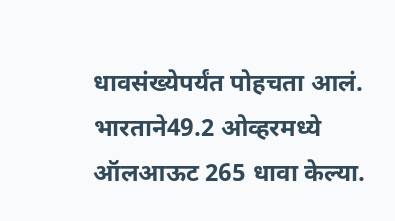धावसंख्येपर्यंत पोहचता आलं. भारताने49.2 ओव्हरमध्ये ऑलआऊट 265 धावा केल्या.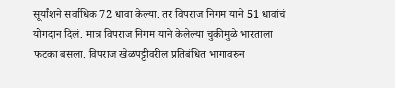सूर्यांशने सर्वाधिक 72 धावा केल्या. तर विपराज निगम याने 51 धावांचं योगदान दिलं. मात्र विपराज निगम याने केलेल्या चुकीमुळे भारताला फटका बसला. विपराज खेळपट्टीवरील प्रतिबंधित भागावरुन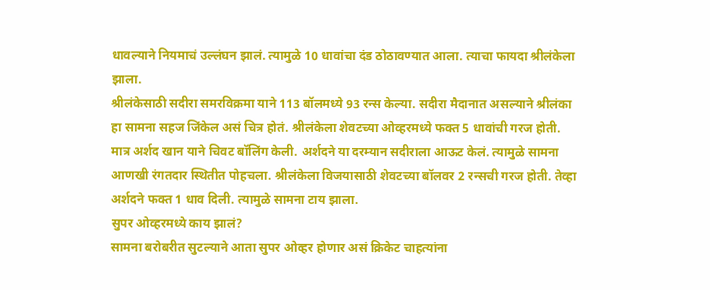धावल्याने नियमाचं उल्लंघन झालं. त्यामुळे 10 धावांचा दंड ठोठावण्यात आला. त्याचा फायदा श्रीलंकेला झाला.
श्रीलंकेसाठी सदीरा समरविक्रमा याने 113 बॉलमध्ये 93 रन्स केल्या. सदीरा मैदानात असल्याने श्रीलंका हा सामना सहज जिंकेल असं चित्र होतं. श्रीलंकेला शेवटच्या ओव्हरमध्ये फक्त 5 धावांची गरज होती. मात्र अर्शद खान याने चिवट बॉलिंग केली. अर्शदने या दरम्यान सदीराला आऊट केलं. त्यामुळे सामना आणखी रंगतदार स्थितीत पोहचला. श्रीलंकेला विजयासाठी शेवटच्या बॉलवर 2 रन्सची गरज होती. तेव्हा अर्शदने फक्त 1 धाव दिली. त्यामुळे सामना टाय झाला.
सुपर ओव्हरमध्ये काय झालं?
सामना बरोबरीत सुटल्याने आता सुपर ओव्हर होणार असं क्रिकेट चाहत्यांना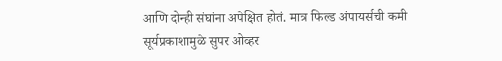आणि दोन्ही संघांना अपेक्षित होतं. मात्र फिल्ड अंपायर्सची कमी सूर्यप्रकाशामुळे सुपर ओव्हर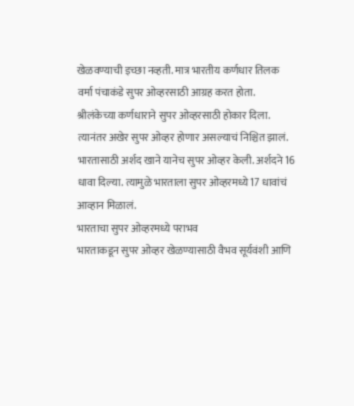खेळवण्याची इच्छा नव्हती. मात्र भारतीय कर्णधार तिलक वर्मा पंचाकंडे सुपर ओव्हरसाठी आग्रह करत होता. श्रीलंकेच्या कर्णधाराने सुपर ओव्हरसाठी होकार दिला. त्यानंतर अखेर सुपर ओव्हर होणार असल्याचं निश्चित झालं. भारतासाठी अर्शद खाने यानेच सुपर ओव्हर केली. अर्शदने 16 धावा दिल्या. त्यामुळे भारताला सुपर ओव्हरमध्ये 17 धावांचं आव्हान मिळालं.
भारताचा सुपर ओव्हरमध्ये पराभव
भारताकडून सुपर ओव्हर खेळण्यासाठी वैभव सूर्यवंशी आणि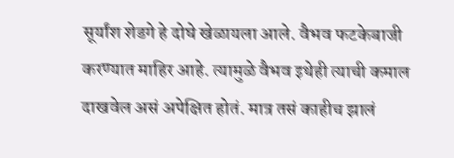सूर्यांश शेडगे हे दोघे खेळायला आले. वैभव फटकेबाजी करण्यात माहिर आहे. त्यामुळे वैभव इथेही त्याची कमाल दाखवेल असं अपेक्षित होतं. मात्र तसं काहीच झालं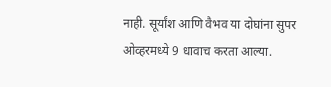नाही. सूर्यांश आणि वैभव या दोघांना सुपर ओव्हरमध्ये 9 धावाच करता आल्या.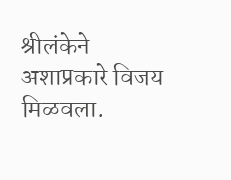श्रीलंकेने अशाप्रकारे विजय मिळवला.